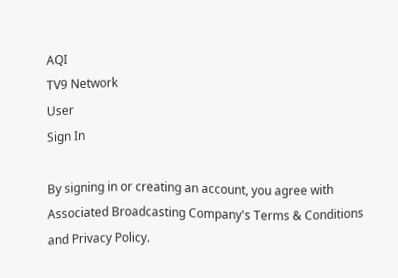AQI
TV9 Network
User
Sign In

By signing in or creating an account, you agree with Associated Broadcasting Company's Terms & Conditions and Privacy Policy.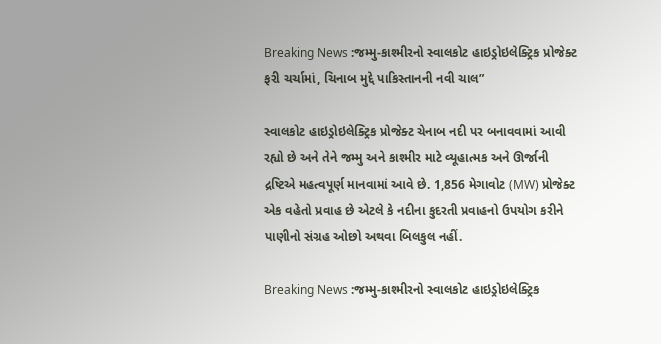Breaking News :જમ્મુ-કાશ્મીરનો સ્વાલકોટ હાઇડ્રોઇલેક્ટ્રિક પ્રોજેક્ટ ફરી ચર્ચામાં, ચિનાબ મુદ્દે પાકિસ્તાનની નવી ચાલ”

સ્વાલકોટ હાઇડ્રોઇલેક્ટ્રિક પ્રોજેક્ટ ચેનાબ નદી પર બનાવવામાં આવી રહ્યો છે અને તેને જમ્મુ અને કાશ્મીર માટે વ્યૂહાત્મક અને ઊર્જાની દ્રષ્ટિએ મહત્વપૂર્ણ માનવામાં આવે છે. 1,856 મેગાવોટ (MW) પ્રોજેક્ટ એક વહેતો પ્રવાહ છે એટલે કે નદીના કુદરતી પ્રવાહનો ઉપયોગ કરીને પાણીનો સંગ્રહ ઓછો અથવા બિલકુલ નહીં.

Breaking News :જમ્મુ-કાશ્મીરનો સ્વાલકોટ હાઇડ્રોઇલેક્ટ્રિક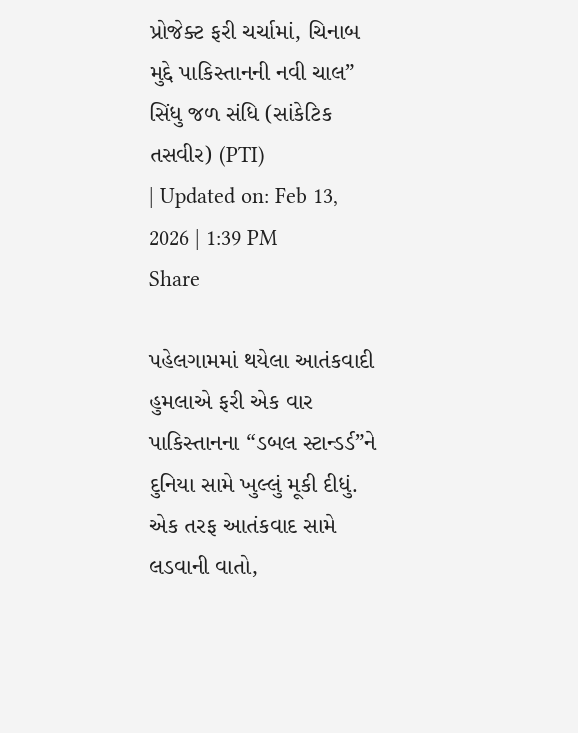પ્રોજેક્ટ ફરી ચર્ચામાં, ચિનાબ મુદ્દે પાકિસ્તાનની નવી ચાલ”
સિંધુ જળ સંધિ (સાંકેટિક તસવીર) (PTI)
| Updated on: Feb 13, 2026 | 1:39 PM
Share

પહેલગામમાં થયેલા આતંકવાદી હુમલાએ ફરી એક વાર પાકિસ્તાનના “ડબલ સ્ટાન્ડર્ડ”ને દુનિયા સામે ખુલ્લું મૂકી દીધું. એક તરફ આતંકવાદ સામે લડવાની વાતો,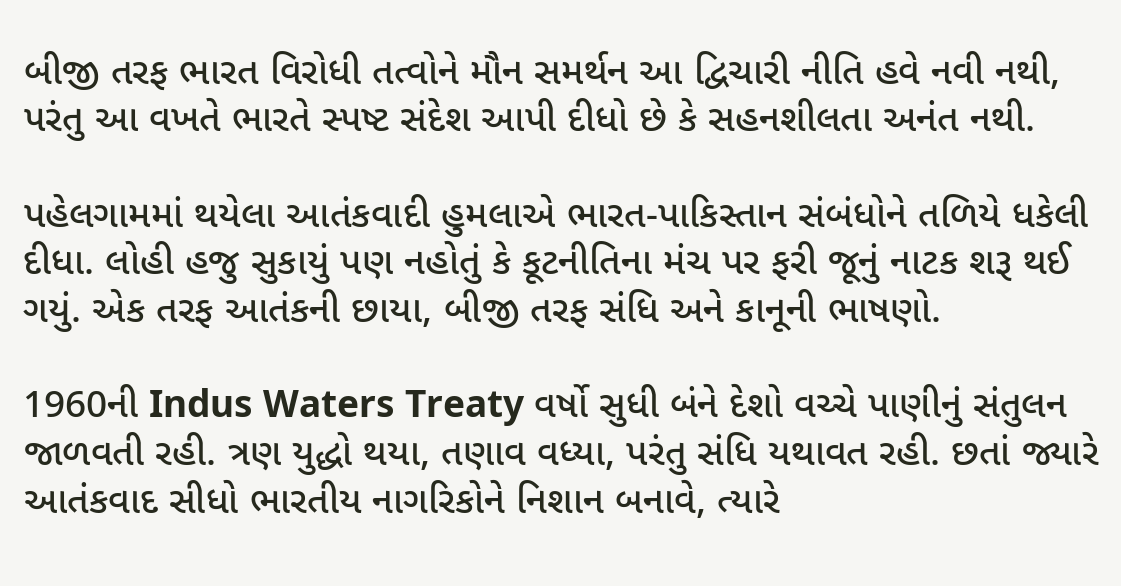બીજી તરફ ભારત વિરોધી તત્વોને મૌન સમર્થન આ દ્વિચારી નીતિ હવે નવી નથી, પરંતુ આ વખતે ભારતે સ્પષ્ટ સંદેશ આપી દીધો છે કે સહનશીલતા અનંત નથી.

પહેલગામમાં થયેલા આતંકવાદી હુમલાએ ભારત-પાકિસ્તાન સંબંધોને તળિયે ધકેલી દીધા. લોહી હજુ સુકાયું પણ નહોતું કે કૂટનીતિના મંચ પર ફરી જૂનું નાટક શરૂ થઈ ગયું. એક તરફ આતંકની છાયા, બીજી તરફ સંધિ અને કાનૂની ભાષણો.

1960ની Indus Waters Treaty વર્ષો સુધી બંને દેશો વચ્ચે પાણીનું સંતુલન જાળવતી રહી. ત્રણ યુદ્ધો થયા, તણાવ વધ્યા, પરંતુ સંધિ યથાવત રહી. છતાં જ્યારે આતંકવાદ સીધો ભારતીય નાગરિકોને નિશાન બનાવે, ત્યારે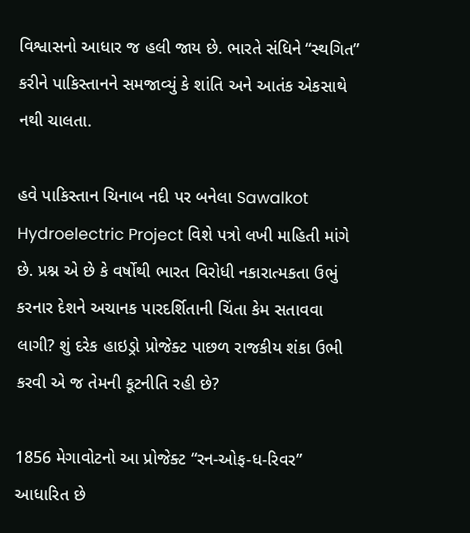વિશ્વાસનો આધાર જ હલી જાય છે. ભારતે સંધિને “સ્થગિત” કરીને પાકિસ્તાનને સમજાવ્યું કે શાંતિ અને આતંક એકસાથે નથી ચાલતા.

હવે પાકિસ્તાન ચિનાબ નદી પર બનેલા Sawalkot Hydroelectric Project વિશે પત્રો લખી માહિતી માંગે છે. પ્રશ્ન એ છે કે વર્ષોથી ભારત વિરોધી નકારાત્મકતા ઉભું કરનાર દેશને અચાનક પારદર્શિતાની ચિંતા કેમ સતાવવા લાગી? શું દરેક હાઇડ્રો પ્રોજેક્ટ પાછળ રાજકીય શંકા ઉભી કરવી એ જ તેમની કૂટનીતિ રહી છે?

1856 મેગાવોટનો આ પ્રોજેક્ટ “રન-ઓફ-ધ-રિવર” આધારિત છે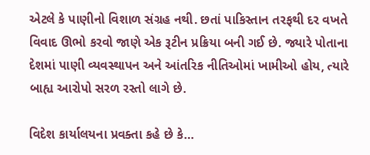એટલે કે પાણીનો વિશાળ સંગ્રહ નથી. છતાં પાકિસ્તાન તરફથી દર વખતે વિવાદ ઊભો કરવો જાણે એક રૂટીન પ્રક્રિયા બની ગઈ છે. જ્યારે પોતાના દેશમાં પાણી વ્યવસ્થાપન અને આંતરિક નીતિઓમાં ખામીઓ હોય, ત્યારે બાહ્ય આરોપો સરળ રસ્તો લાગે છે.

વિદેશ કાર્યાલયના પ્રવક્તા કહે છે કે…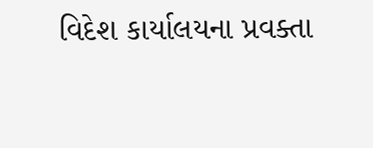વિદેશ કાર્યાલયના પ્રવક્તા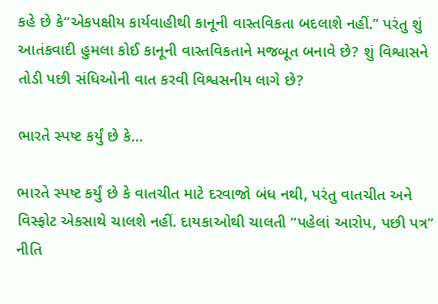કહે છે કે“એકપક્ષીય કાર્યવાહીથી કાનૂની વાસ્તવિકતા બદલાશે નહીં.” પરંતુ શું આતંકવાદી હુમલા કોઈ કાનૂની વાસ્તવિકતાને મજબૂત બનાવે છે? શું વિશ્વાસને તોડી પછી સંધિઓની વાત કરવી વિશ્વસનીય લાગે છે?

ભારતે સ્પષ્ટ કર્યું છે કે…

ભારતે સ્પષ્ટ કર્યું છે કે વાતચીત માટે દરવાજો બંધ નથી, પરંતુ વાતચીત અને વિસ્ફોટ એકસાથે ચાલશે નહીં. દાયકાઓથી ચાલતી “પહેલાં આરોપ, પછી પત્ર” નીતિ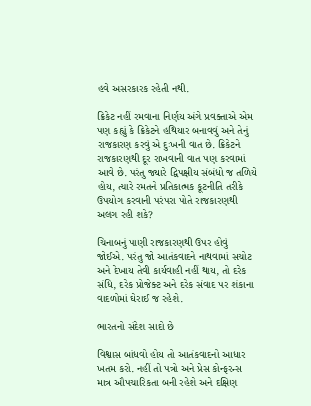હવે અસરકારક રહેતી નથી.

ક્રિકેટ નહીં રમવાના નિર્ણય અંગે પ્રવક્તાએ એમ પણ કહ્યું કે ક્રિકેટને હથિયાર બનાવવું અને તેનું રાજકારણ કરવું એ દુઃખની વાત છે. ક્રિકેટને રાજકારણથી દૂર રાખવાની વાત પણ કરવામાં આવે છે. પરંતુ જ્યારે દ્વિપક્ષીય સંબંધો જ તળિયે હોય, ત્યારે રમતને પ્રતિકાત્મક કૂટનીતિ તરીકે ઉપયોગ કરવાની પરંપરા પોતે રાજકારણથી અલગ રહી શકે?

ચિનાબનું પાણી રાજકારણથી ઉપર હોવું જોઈએ. પરંતુ જો આતંકવાદને નાથવામાં સચોટ અને દેખાય તેવી કાર્યવાહી નહીં થાય, તો દરેક સંધિ, દરેક પ્રોજેક્ટ અને દરેક સંવાદ પર શંકાના વાદળોમાં ઘેરાઈ જ રહેશે.

ભારતનો સંદેશ સાદો છે

વિશ્વાસ બાંધવો હોય તો આતંકવાદનો આધાર ખતમ કરો. નહીં તો પત્રો અને પ્રેસ કોન્ફરન્સ માત્ર ઔપચારિકતા બની રહેશે અને દક્ષિણ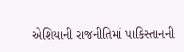એશિયાની રાજનીતિમાં પાકિસ્તાનની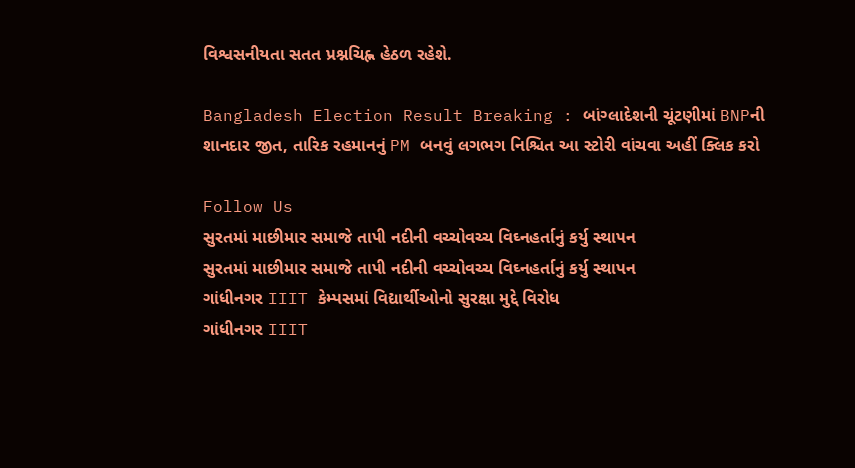વિશ્વસનીયતા સતત પ્રશ્નચિહ્ન હેઠળ રહેશે.

Bangladesh Election Result Breaking : બાંગ્લાદેશની ચૂંટણીમાં BNPની શાનદાર જીત, તારિક રહમાનનું PM બનવું લગભગ નિશ્ચિત આ સ્ટોરી વાંચવા અહીં ક્લિક કરો

Follow Us
સુરતમાં માછીમાર સમાજે તાપી નદીની વચ્ચોવચ્ચ વિઘ્નહર્તાનું કર્યુ સ્થાપન
સુરતમાં માછીમાર સમાજે તાપી નદીની વચ્ચોવચ્ચ વિઘ્નહર્તાનું કર્યુ સ્થાપન
ગાંધીનગર IIIT કેમ્પસમાં વિદ્યાર્થીઓનો સુરક્ષા મુદ્દે વિરોધ
ગાંધીનગર IIIT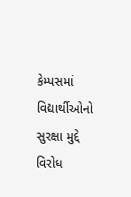કેમ્પસમાં વિદ્યાર્થીઓનો સુરક્ષા મુદ્દે વિરોધ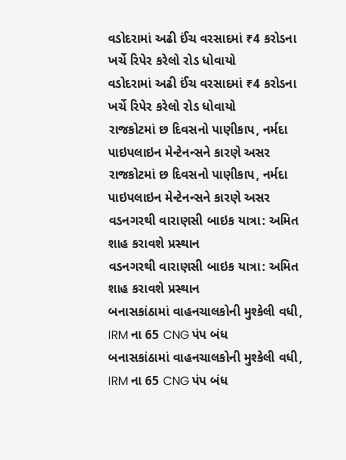વડોદરામાં અઢી ઈંચ વરસાદમાં ₹4 કરોડના ખર્ચે રિપેર કરેલો રોડ ધોવાયો
વડોદરામાં અઢી ઈંચ વરસાદમાં ₹4 કરોડના ખર્ચે રિપેર કરેલો રોડ ધોવાયો
રાજકોટમાં છ દિવસનો પાણીકાપ, નર્મદા પાઇપલાઇન મેન્ટેનન્સને કારણે અસર
રાજકોટમાં છ દિવસનો પાણીકાપ, નર્મદા પાઇપલાઇન મેન્ટેનન્સને કારણે અસર
વડનગરથી વારાણસી બાઇક યાત્રા: અમિત શાહ કરાવશે પ્રસ્થાન
વડનગરથી વારાણસી બાઇક યાત્રા: અમિત શાહ કરાવશે પ્રસ્થાન
બનાસકાંઠામાં વાહનચાલકોની મુશ્કેલી વધી, IRM ના 65 CNG પંપ બંધ
બનાસકાંઠામાં વાહનચાલકોની મુશ્કેલી વધી, IRM ના 65 CNG પંપ બંધ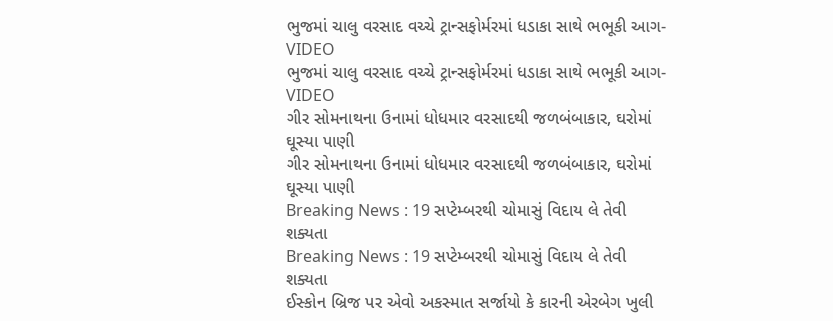ભુજમાં ચાલુ વરસાદ વચ્ચે ટ્રાન્સફોર્મરમાં ધડાકા સાથે ભભૂકી આગ-VIDEO
ભુજમાં ચાલુ વરસાદ વચ્ચે ટ્રાન્સફોર્મરમાં ધડાકા સાથે ભભૂકી આગ-VIDEO
ગીર સોમનાથના ઉનામાં ધોધમાર વરસાદથી જળબંબાકાર, ઘરોમાં ઘૂસ્યા પાણી
ગીર સોમનાથના ઉનામાં ધોધમાર વરસાદથી જળબંબાકાર, ઘરોમાં ઘૂસ્યા પાણી
Breaking News : 19 સપ્ટેમ્બરથી ચોમાસું વિદાય લે તેવી શક્યતા
Breaking News : 19 સપ્ટેમ્બરથી ચોમાસું વિદાય લે તેવી શક્યતા
ઈસ્કોન બ્રિજ પર એવો અકસ્માત સર્જાયો કે કારની એરબેગ ખુલી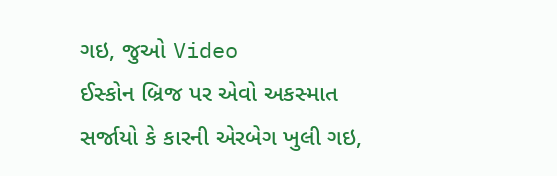ગઇ, જુઓ Video
ઈસ્કોન બ્રિજ પર એવો અકસ્માત સર્જાયો કે કારની એરબેગ ખુલી ગઇ,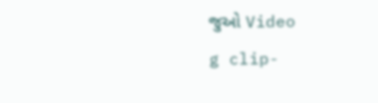જુઓ Video
g clip-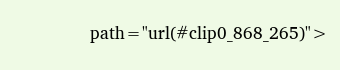path="url(#clip0_868_265)">